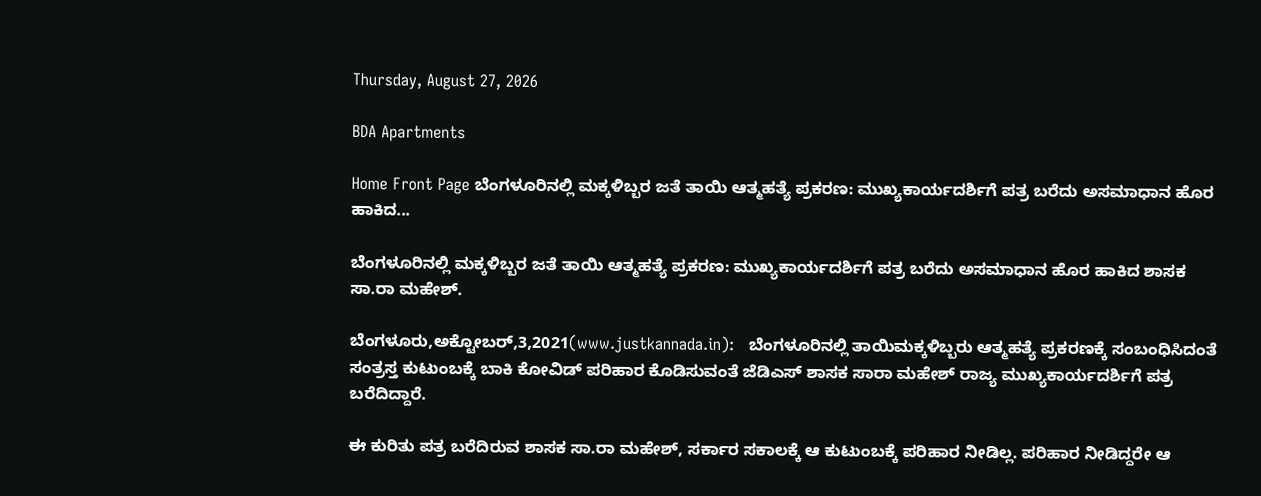Thursday, August 27, 2026

BDA Apartments

Home Front Page ಬೆಂಗಳೂರಿನಲ್ಲಿ ಮಕ್ಕಳಿಬ್ಬರ ಜತೆ ತಾಯಿ ಆತ್ಮಹತ್ಯೆ ಪ್ರಕರಣ: ಮುಖ್ಯಕಾರ್ಯದರ್ಶಿಗೆ ಪತ್ರ ಬರೆದು ಅಸಮಾಧಾನ ಹೊರ ಹಾಕಿದ...

ಬೆಂಗಳೂರಿನಲ್ಲಿ ಮಕ್ಕಳಿಬ್ಬರ ಜತೆ ತಾಯಿ ಆತ್ಮಹತ್ಯೆ ಪ್ರಕರಣ: ಮುಖ್ಯಕಾರ್ಯದರ್ಶಿಗೆ ಪತ್ರ ಬರೆದು ಅಸಮಾಧಾನ ಹೊರ ಹಾಕಿದ ಶಾಸಕ ಸಾ.ರಾ ಮಹೇಶ್.

ಬೆಂಗಳೂರು,ಅಕ್ಟೋಬರ್,3,2021(www.justkannada.in):   ಬೆಂಗಳೂರಿನಲ್ಲಿ ತಾಯಿಮಕ್ಕಳಿಬ್ಬರು ಆತ್ಮಹತ್ಯೆ ಪ್ರಕರಣಕ್ಕೆ ಸಂಬಂಧಿಸಿದಂತೆ ಸಂತ್ರಸ್ತ ಕುಟುಂಬಕ್ಕೆ ಬಾಕಿ ಕೋವಿಡ್ ಪರಿಹಾರ ಕೊಡಿಸುವಂತೆ ಜೆಡಿಎಸ್ ಶಾಸಕ ಸಾರಾ ಮಹೇಶ್ ರಾಜ್ಯ ಮುಖ್ಯಕಾರ್ಯದರ್ಶಿಗೆ ಪತ್ರ ಬರೆದಿದ್ದಾರೆ.

ಈ ಕುರಿತು ಪತ್ರ ಬರೆದಿರುವ ಶಾಸಕ ಸಾ.ರಾ ಮಹೇಶ್, ಸರ್ಕಾರ ಸಕಾಲಕ್ಕೆ ಆ ಕುಟುಂಬಕ್ಕೆ ಪರಿಹಾರ ನೀಡಿಲ್ಲ. ಪರಿಹಾರ ನೀಡಿದ್ದರೇ ಆ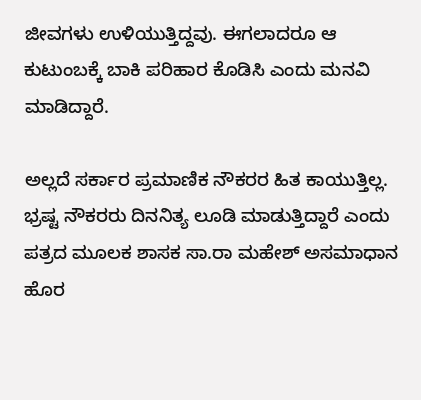ಜೀವಗಳು ಉಳಿಯುತ್ತಿದ್ದವು. ಈಗಲಾದರೂ ಆ ಕುಟುಂಬಕ್ಕೆ ಬಾಕಿ ಪರಿಹಾರ ಕೊಡಿಸಿ ಎಂದು ಮನವಿ ಮಾಡಿದ್ದಾರೆ.

ಅಲ್ಲದೆ ಸರ್ಕಾರ ಪ್ರಮಾಣಿಕ ನೌಕರರ ಹಿತ ಕಾಯುತ್ತಿಲ್ಲ. ಭ್ರಷ್ಟ ನೌಕರರು ದಿನನಿತ್ಯ ಲೂಡಿ ಮಾಡುತ್ತಿದ್ದಾರೆ ಎಂದು ಪತ್ರದ ಮೂಲಕ ಶಾಸಕ ಸಾ.ರಾ ಮಹೇಶ್ ಅಸಮಾಧಾನ ಹೊರ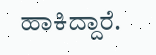ಹಾಕಿದ್ದಾರೆ.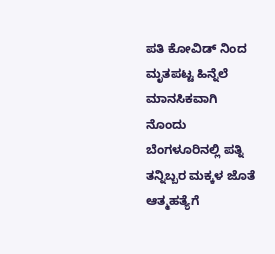ಪತಿ ಕೋವಿಡ್ ನಿಂದ ಮೃತಪಟ್ಟ ಹಿನ್ನೆಲೆ ಮಾನಸಿಕವಾಗಿ ನೊಂದು ಬೆಂಗಳೂರಿನಲ್ಲಿ ಪತ್ನಿ ತನ್ನಿಬ್ಬರ ಮಕ್ಕಳ ಜೊತೆ ಆತ್ಮಹತ್ಯೆಗೆ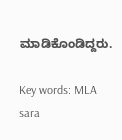ಮಾಡಿಕೊಂಡಿದ್ದರು.

Key words: MLA sara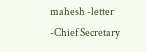mahesh -letter -Chief Secretary